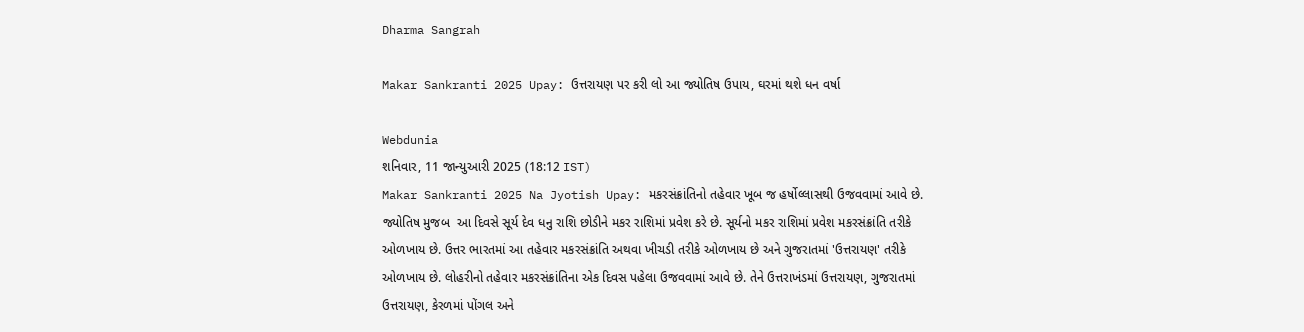Dharma Sangrah

Makar Sankranti 2025 Upay: ઉત્તરાયણ પર કરી લો આ જ્યોતિષ ઉપાય, ઘરમાં થશે ધન વર્ષા

Webdunia
શનિવાર, 11 જાન્યુઆરી 2025 (18:12 IST)
Makar Sankranti 2025 Na Jyotish Upay: મકરસંક્રાંતિનો તહેવાર ખૂબ જ હર્ષોલ્લાસથી ઉજવવામાં આવે છે. જ્યોતિષ મુજબ  આ દિવસે સૂર્ય દેવ ધનુ રાશિ છોડીને મકર રાશિમાં પ્રવેશ કરે છે. સૂર્યનો મકર રાશિમાં પ્રવેશ મકરસંક્રાંતિ તરીકે ઓળખાય છે. ઉત્તર ભારતમાં આ તહેવાર મકરસંક્રાંતિ અથવા ખીચડી તરીકે ઓળખાય છે અને ગુજરાતમાં 'ઉત્તરાયણ' તરીકે ઓળખાય છે. લોહરીનો તહેવાર મકરસંક્રાંતિના એક દિવસ પહેલા ઉજવવામાં આવે છે. તેને ઉત્તરાખંડમાં ઉત્તરાયણ, ગુજરાતમાં ઉત્તરાયણ, કેરળમાં પોંગલ અને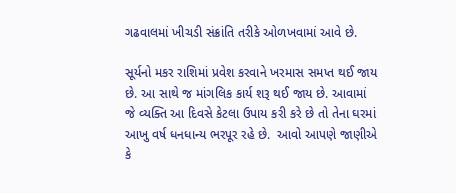ગઢવાલમાં ખીચડી સંક્રાંતિ તરીકે ઓળખવામાં આવે છે.

સૂર્યનો મકર રાશિમાં પ્રવેશ કરવાને ખરમાસ સમપ્ત થઈ જાય છે. આ સાથે જ માંગલિક કાર્ય શરૂ થઈ જાય છે. આવામાં જે વ્યક્તિ આ દિવસે કેટલા ઉપાય કરી કરે છે તો તેના ઘરમાં આખુ વર્ષ ધનધાન્ય ભરપૂર રહે છે.  આવો આપણે જાણીએ કે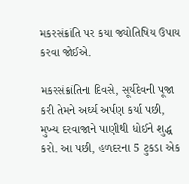મકરસંક્રાંતિ પર કયા જ્યોતિષિય ઉપાય કરવા જોઈએ.

મકરસંક્રાંતિના દિવસે, સૂર્યદેવની પૂજા કરી તેમને અર્ઘ્ય અર્પણ કર્યા પછી, મુખ્ય દરવાજાને પાણીથી ધોઈને શુદ્ધ કરો. આ પછી, હળદરના 5 ટુકડા એક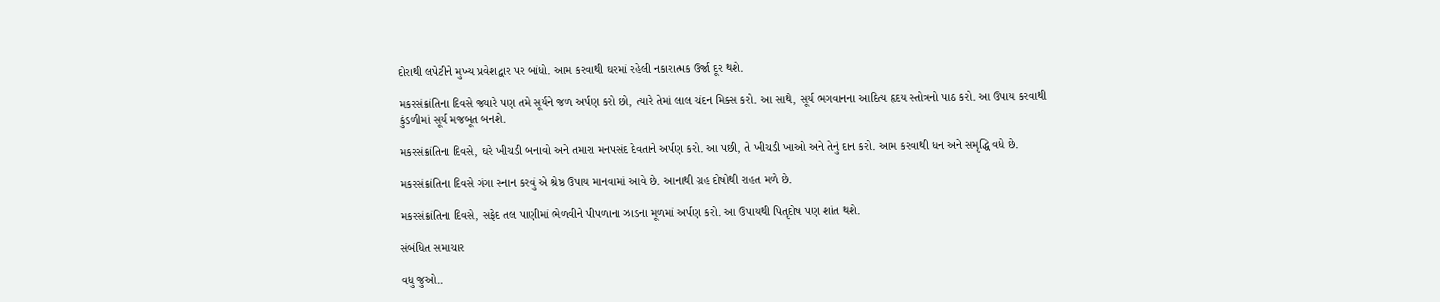દોરાથી લપેટીને મુખ્ય પ્રવેશદ્વાર પર બાંધો. આમ કરવાથી ઘરમાં રહેલી નકારાત્મક ઉર્જા દૂર થશે.

મકરસંક્રાંતિના દિવસે જ્યારે પણ તમે સૂર્યને જળ અર્પણ કરો છો, ત્યારે તેમાં લાલ ચંદન મિક્સ કરો. આ સાથે, સૂર્ય ભગવાનના આદિત્ય હૃદય સ્તોત્રનો પાઠ કરો. આ ઉપાય કરવાથી કુંડળીમાં સૂર્ય મજબૂત બનશે.

મકરસંક્રાંતિના દિવસે, ઘરે ખીચડી બનાવો અને તમારા મનપસંદ દેવતાને અર્પણ કરો. આ પછી, તે ખીચડી ખાઓ અને તેનું દાન કરો. આમ કરવાથી ધન અને સમૃદ્ધિ વધે છે.

મકરસંક્રાંતિના દિવસે ગંગા સ્નાન કરવું એ શ્રેષ્ઠ ઉપાય માનવામાં આવે છે. આનાથી ગ્રહ દોષોથી રાહત મળે છે.

મકરસંક્રાંતિના દિવસે, સફેદ તલ પાણીમાં ભેળવીને પીપળાના ઝાડના મૂળમાં અર્પણ કરો. આ ઉપાયથી પિતૃદોષ પણ શાંત થશે.

સંબંધિત સમાચાર

વધુ જુઓ..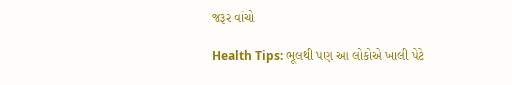જરૂર વાંચો

Health Tips: ભૂલથી પણ આ લોકોએ ખાલી પેટે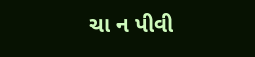ચા ન પીવી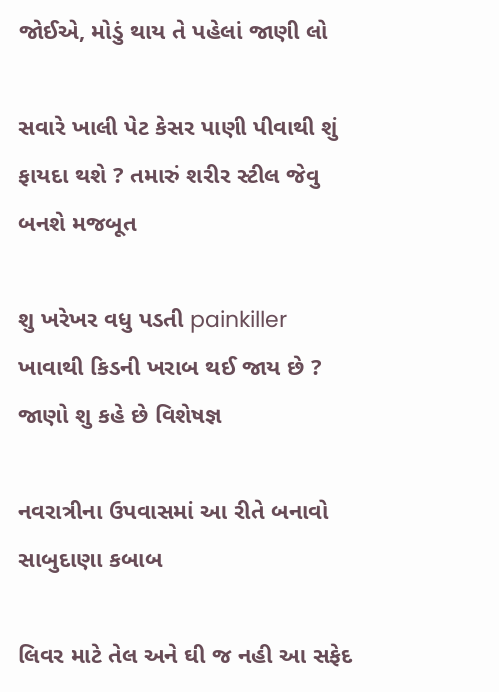જોઈએ, મોડું થાય તે પહેલાં જાણી લો

સવારે ખાલી પેટ કેસર પાણી પીવાથી શું ફાયદા થશે ? તમારું શરીર સ્ટીલ જેવુ બનશે મજબૂત

શુ ખરેખર વધુ પડતી painkiller ખાવાથી કિડની ખરાબ થઈ જાય છે ? જાણો શુ કહે છે વિશેષજ્ઞ

નવરાત્રીના ઉપવાસમાં આ રીતે બનાવો સાબુદાણા કબાબ

લિવર માટે તેલ અને ઘી જ નહી આ સફેદ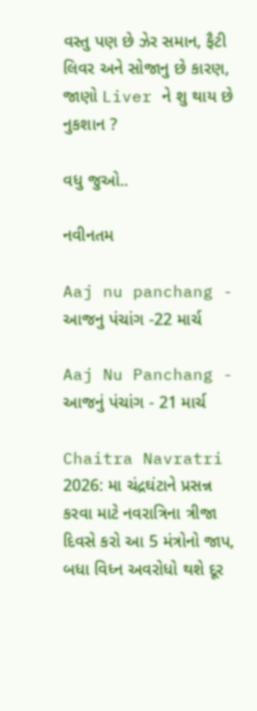વસ્તુ પણ છે ઝેર સમાન, ફૈટી લિવર અને સોજાનુ છે કારણ, જાણો Liver ને શુ થાય છે નુકશાન ?

વધુ જુઓ..

નવીનતમ

Aaj nu panchang - આજનુ પંચાંગ -22 માર્ચ

Aaj Nu Panchang - આજનું પંચાંગ - 21 માર્ચ

Chaitra Navratri 2026: મા ચંદ્રઘંટાને પ્રસન્ન કરવા માટે નવરાત્રિના ત્રીજા દિવસે કરો આ 5 મંત્રોનો જાપ, બધા વિધ્ન અવરોધો થશે દૂર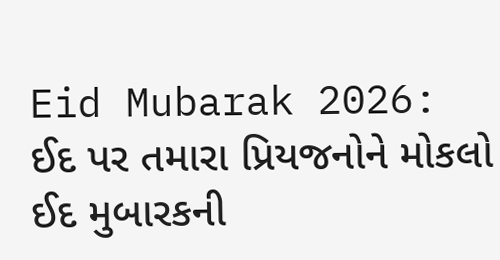Eid Mubarak 2026: ઈદ પર તમારા પ્રિયજનોને મોકલો ઈદ મુબારકની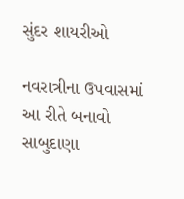સુંદર શાયરીઓ

નવરાત્રીના ઉપવાસમાં આ રીતે બનાવો સાબુદાણા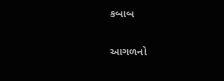કબાબ

આગળનો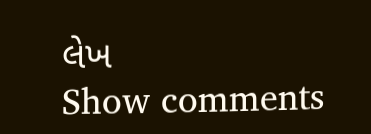લેખ
Show comments